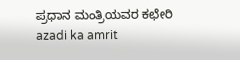ಪ್ರಧಾನ ಮಂತ್ರಿಯವರ ಕಛೇರಿ
azadi ka amrit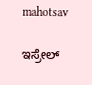mahotsav

ಇಸ್ರೇಲ್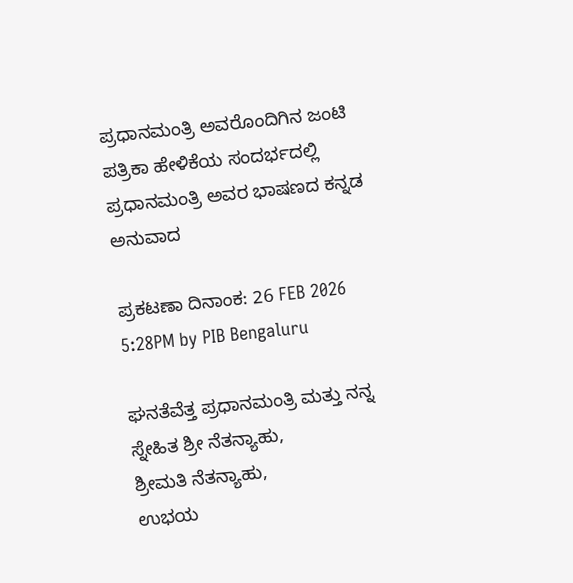ಪ್ರಧಾನಮಂತ್ರಿ ಅವರೊಂದಿಗಿನ ಜಂಟಿ ಪತ್ರಿಕಾ ಹೇಳಿಕೆಯ ಸಂದರ್ಭದಲ್ಲಿ ಪ್ರಧಾನಮಂತ್ರಿ ಅವರ ಭಾಷಣದ ಕನ್ನಡ ಅನುವಾದ

ಪ್ರಕಟಣಾ ದಿನಾಂಕ: 26 FEB 2026 5:28PM by PIB Bengaluru

ಘನತೆವೆತ್ತ ಪ್ರಧಾನಮಂತ್ರಿ ಮತ್ತು ನನ್ನ ಸ್ನೇಹಿತ ಶ್ರೀ ನೆತನ್ಯಾಹು,
ಶ್ರೀಮತಿ ನೆತನ್ಯಾಹು,
ಉಭಯ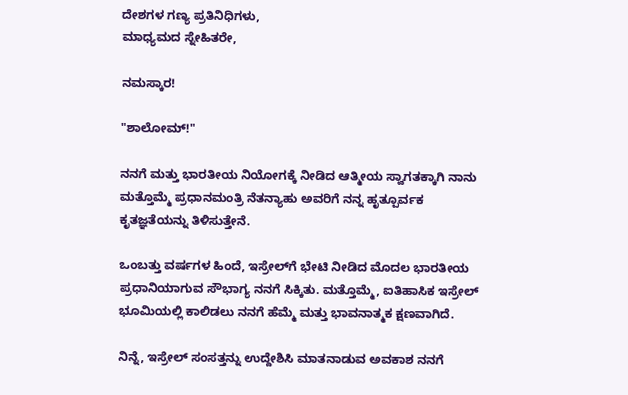ದೇಶಗಳ ಗಣ್ಯ ಪ್ರತಿನಿಧಿಗಳು,
ಮಾಧ್ಯಮದ ಸ್ನೇಹಿತರೇ,

ನಮಸ್ಕಾರ!

"ಶಾಲೋಮ್!"

ನನಗೆ ಮತ್ತು ಭಾರತೀಯ ನಿಯೋಗಕ್ಕೆ ನೀಡಿದ ಆತ್ಮೀಯ ಸ್ವಾಗತಕ್ಕಾಗಿ ನಾನು ಮತ್ತೊಮ್ಮೆ ಪ್ರಧಾನಮಂತ್ರಿ ನೆತನ್ಯಾಹು ಅವರಿಗೆ ನನ್ನ ಹೃತ್ಪೂರ್ವಕ ಕೃತಜ್ಞತೆಯನ್ನು ತಿಳಿಸುತ್ತೇನೆ.

ಒಂಬತ್ತು ವರ್ಷಗಳ ಹಿಂದೆ, ಇಸ್ರೇಲ್‌ಗೆ ಭೇಟಿ ನೀಡಿದ ಮೊದಲ ಭಾರತೀಯ ಪ್ರಧಾನಿಯಾಗುವ ಸೌಭಾಗ್ಯ ನನಗೆ ಸಿಕ್ಕಿತು. ಮತ್ತೊಮ್ಮೆ, ಐತಿಹಾಸಿಕ ಇಸ್ರೇಲ್ ಭೂಮಿಯಲ್ಲಿ ಕಾಲಿಡಲು ನನಗೆ ಹೆಮ್ಮೆ ಮತ್ತು ಭಾವನಾತ್ಮಕ ಕ್ಷಣವಾಗಿದೆ.

ನಿನ್ನೆ, ಇಸ್ರೇಲ್ ಸಂಸತ್ತನ್ನು ಉದ್ದೇಶಿಸಿ ಮಾತನಾಡುವ ಅವಕಾಶ ನನಗೆ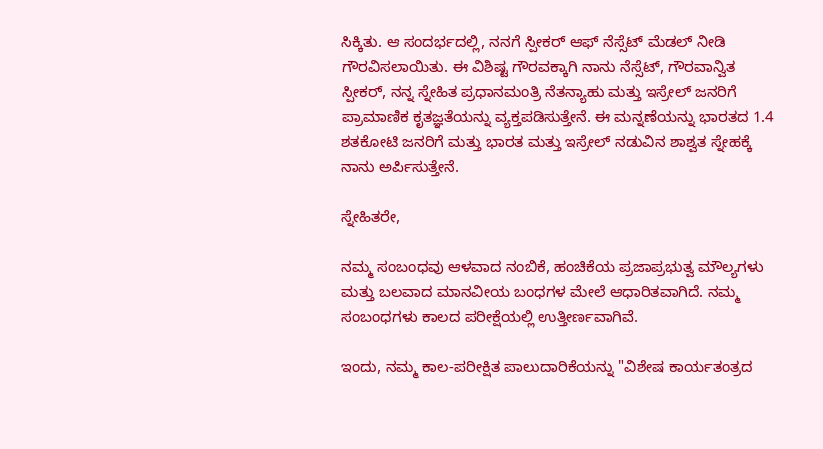ಸಿಕ್ಕಿತು. ಆ ಸಂದರ್ಭದಲ್ಲಿ, ನನಗೆ ಸ್ಪೀಕರ್‌ ಆಫ್‌ ನೆಸ್ಸೆಟ್ ಮೆಡಲ್‌ ನೀಡಿ ಗೌರವಿಸಲಾಯಿತು. ಈ ವಿಶಿಷ್ಟ ಗೌರವಕ್ಕಾಗಿ ನಾನು ನೆಸ್ಸೆಟ್, ಗೌರವಾನ್ವಿತ ಸ್ಪೀಕರ್, ನನ್ನ ಸ್ನೇಹಿತ ಪ್ರಧಾನಮಂತ್ರಿ ನೆತನ್ಯಾಹು ಮತ್ತು ಇಸ್ರೇಲ್ ಜನರಿಗೆ ಪ್ರಾಮಾಣಿಕ ಕೃತಜ್ಞತೆಯನ್ನು ವ್ಯಕ್ತಪಡಿಸುತ್ತೇನೆ. ಈ ಮನ್ನಣೆಯನ್ನು ಭಾರತದ 1.4 ಶತಕೋಟಿ ಜನರಿಗೆ ಮತ್ತು ಭಾರತ ಮತ್ತು ಇಸ್ರೇಲ್ ನಡುವಿನ ಶಾಶ್ವತ ಸ್ನೇಹಕ್ಕೆ ನಾನು ಅರ್ಪಿಸುತ್ತೇನೆ.

ಸ್ನೇಹಿತರೇ,

ನಮ್ಮ ಸಂಬಂಧವು ಆಳವಾದ ನಂಬಿಕೆ, ಹಂಚಿಕೆಯ ಪ್ರಜಾಪ್ರಭುತ್ವ ಮೌಲ್ಯಗಳು ಮತ್ತು ಬಲವಾದ ಮಾನವೀಯ ಬಂಧಗಳ ಮೇಲೆ ಆಧಾರಿತವಾಗಿದೆ. ನಮ್ಮ ಸಂಬಂಧಗಳು ಕಾಲದ ಪರೀಕ್ಷೆಯಲ್ಲಿ ಉತ್ತೀರ್ಣವಾಗಿವೆ.

ಇಂದು, ನಮ್ಮ ಕಾಲ-ಪರೀಕ್ಷಿತ ಪಾಲುದಾರಿಕೆಯನ್ನು "ವಿಶೇಷ ಕಾರ್ಯತಂತ್ರದ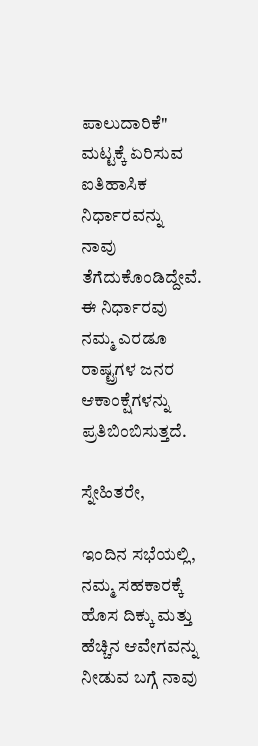ಪಾಲುದಾರಿಕೆ" ಮಟ್ಟಕ್ಕೆ ಏರಿಸುವ ಐತಿಹಾಸಿಕ ನಿರ್ಧಾರವನ್ನು ನಾವು ತೆಗೆದುಕೊಂಡಿದ್ದೇವೆ. ಈ ನಿರ್ಧಾರವು ನಮ್ಮ ಎರಡೂ ರಾಷ್ಟ್ರಗಳ ಜನರ ಆಕಾಂಕ್ಷೆಗಳನ್ನು ಪ್ರತಿಬಿಂಬಿಸುತ್ತದೆ.

ಸ್ನೇಹಿತರೇ,

ಇಂದಿನ ಸಭೆಯಲ್ಲಿ, ನಮ್ಮ ಸಹಕಾರಕ್ಕೆ ಹೊಸ ದಿಕ್ಕು ಮತ್ತು ಹೆಚ್ಚಿನ ಆವೇಗವನ್ನು ನೀಡುವ ಬಗ್ಗೆ ನಾವು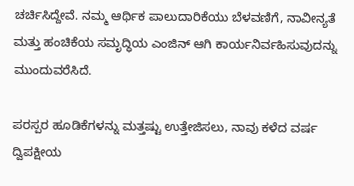ಚರ್ಚಿಸಿದ್ದೇವೆ. ನಮ್ಮ ಆರ್ಥಿಕ ಪಾಲುದಾರಿಕೆಯು ಬೆಳವಣಿಗೆ, ನಾವೀನ್ಯತೆ ಮತ್ತು ಹಂಚಿಕೆಯ ಸಮೃದ್ಧಿಯ ಎಂಜಿನ್ ಆಗಿ ಕಾರ್ಯನಿರ್ವಹಿಸುವುದನ್ನು ಮುಂದುವರೆಸಿದೆ.

ಪರಸ್ಪರ ಹೂಡಿಕೆಗಳನ್ನು ಮತ್ತಷ್ಟು ಉತ್ತೇಜಿಸಲು, ನಾವು ಕಳೆದ ವರ್ಷ ದ್ವಿಪಕ್ಷೀಯ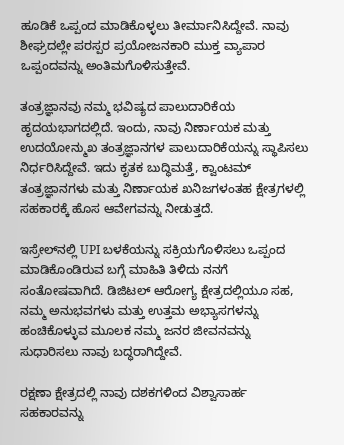ಹೂಡಿಕೆ ಒಪ್ಪಂದ ಮಾಡಿಕೊಳ್ಳಲು ತೀರ್ಮಾನಿಸಿದ್ದೇವೆ. ನಾವು ಶೀಘ್ರದಲ್ಲೇ ಪರಸ್ಪರ ಪ್ರಯೋಜನಕಾರಿ ಮುಕ್ತ ವ್ಯಾಪಾರ ಒಪ್ಪಂದವನ್ನು ಅಂತಿಮಗೊಳಿಸುತ್ತೇವೆ.

ತಂತ್ರಜ್ಞಾನವು ನಮ್ಮ ಭವಿಷ್ಯದ ಪಾಲುದಾರಿಕೆಯ ಹೃದಯಭಾಗದಲ್ಲಿದೆ. ಇಂದು, ನಾವು ನಿರ್ಣಾಯಕ ಮತ್ತು ಉದಯೋನ್ಮುಖ ತಂತ್ರಜ್ಞಾನಗಳ ಪಾಲುದಾರಿಕೆಯನ್ನು ಸ್ಥಾಪಿಸಲು ನಿರ್ಧರಿಸಿದ್ದೇವೆ. ಇದು ಕೃತಕ ಬುದ್ಧಿಮತ್ತೆ, ಕ್ವಾಂಟಮ್ ತಂತ್ರಜ್ಞಾನಗಳು ಮತ್ತು ನಿರ್ಣಾಯಕ ಖನಿಜಗಳಂತಹ ಕ್ಷೇತ್ರಗಳಲ್ಲಿ ಸಹಕಾರಕ್ಕೆ ಹೊಸ ಆವೇಗವನ್ನು ನೀಡುತ್ತದೆ.

ಇಸ್ರೇಲ್‌ನಲ್ಲಿ UPI ಬಳಕೆಯನ್ನು ಸಕ್ರಿಯಗೊಳಿಸಲು ಒಪ್ಪಂದ ಮಾಡಿಕೊಂಡಿರುವ ಬಗ್ಗೆ ಮಾಹಿತಿ ತಿಳಿದು ನನಗೆ ಸಂತೋಷವಾಗಿದೆ. ಡಿಜಿಟಲ್ ಆರೋಗ್ಯ ಕ್ಷೇತ್ರದಲ್ಲಿಯೂ ಸಹ, ನಮ್ಮ ಅನುಭವಗಳು ಮತ್ತು ಉತ್ತಮ ಅಭ್ಯಾಸಗಳನ್ನು ಹಂಚಿಕೊಳ್ಳುವ ಮೂಲಕ ನಮ್ಮ ಜನರ ಜೀವನವನ್ನು ಸುಧಾರಿಸಲು ನಾವು ಬದ್ಧರಾಗಿದ್ದೇವೆ.

ರಕ್ಷಣಾ ಕ್ಷೇತ್ರದಲ್ಲಿ ನಾವು ದಶಕಗಳಿಂದ ವಿಶ್ವಾಸಾರ್ಹ ಸಹಕಾರವನ್ನು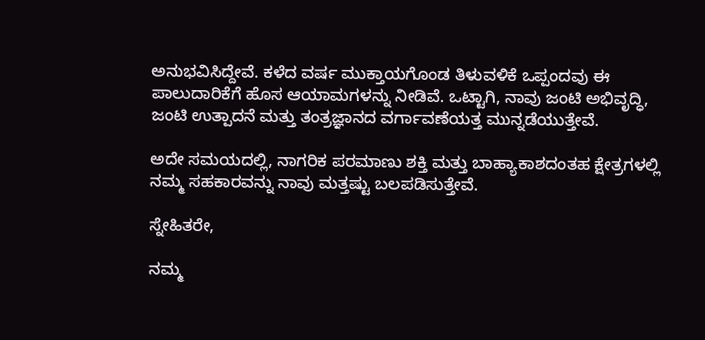ಅನುಭವಿಸಿದ್ದೇವೆ. ಕಳೆದ ವರ್ಷ ಮುಕ್ತಾಯಗೊಂಡ ತಿಳುವಳಿಕೆ ಒಪ್ಪಂದವು ಈ ಪಾಲುದಾರಿಕೆಗೆ ಹೊಸ ಆಯಾಮಗಳನ್ನು ನೀಡಿವೆ. ಒಟ್ಟಾಗಿ, ನಾವು ಜಂಟಿ ಅಭಿವೃದ್ಧಿ, ಜಂಟಿ ಉತ್ಪಾದನೆ ಮತ್ತು ತಂತ್ರಜ್ಞಾನದ ವರ್ಗಾವಣೆಯತ್ತ ಮುನ್ನಡೆಯುತ್ತೇವೆ.

ಅದೇ ಸಮಯದಲ್ಲಿ, ನಾಗರಿಕ ಪರಮಾಣು ಶಕ್ತಿ ಮತ್ತು ಬಾಹ್ಯಾಕಾಶದಂತಹ ಕ್ಷೇತ್ರಗಳಲ್ಲಿ ನಮ್ಮ ಸಹಕಾರವನ್ನು ನಾವು ಮತ್ತಷ್ಟು ಬಲಪಡಿಸುತ್ತೇವೆ.

ಸ್ನೇಹಿತರೇ,

ನಮ್ಮ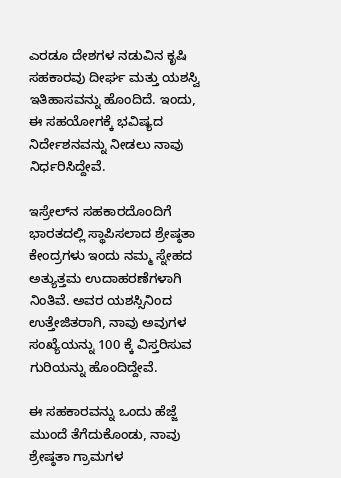ಎರಡೂ ದೇಶಗಳ ನಡುವಿನ ಕೃಷಿ ಸಹಕಾರವು ದೀರ್ಘ ಮತ್ತು ಯಶಸ್ವಿ ಇತಿಹಾಸವನ್ನು ಹೊಂದಿದೆ. ಇಂದು, ಈ ಸಹಯೋಗಕ್ಕೆ ಭವಿಷ್ಯದ ನಿರ್ದೇಶನವನ್ನು ನೀಡಲು ನಾವು ನಿರ್ಧರಿಸಿದ್ದೇವೆ.

ಇಸ್ರೇಲ್‌ನ ಸಹಕಾರದೊಂದಿಗೆ ಭಾರತದಲ್ಲಿ ಸ್ಥಾಪಿಸಲಾದ ಶ್ರೇಷ್ಠತಾ ಕೇಂದ್ರಗಳು ಇಂದು ನಮ್ಮ ಸ್ನೇಹದ ಅತ್ಯುತ್ತಮ ಉದಾಹರಣೆಗಳಾಗಿ ನಿಂತಿವೆ. ಅವರ ಯಶಸ್ಸಿನಿಂದ ಉತ್ತೇಜಿತರಾಗಿ, ನಾವು ಅವುಗಳ ಸಂಖ್ಯೆಯನ್ನು 100 ಕ್ಕೆ ವಿಸ್ತರಿಸುವ ಗುರಿಯನ್ನು ಹೊಂದಿದ್ದೇವೆ.

ಈ ಸಹಕಾರವನ್ನು ಒಂದು ಹೆಜ್ಜೆ ಮುಂದೆ ತೆಗೆದುಕೊಂಡು, ನಾವು ಶ್ರೇಷ್ಠತಾ ಗ್ರಾಮಗಳ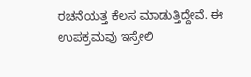ರಚನೆಯತ್ತ ಕೆಲಸ ಮಾಡುತ್ತಿದ್ದೇವೆ. ಈ ಉಪಕ್ರಮವು ಇಸ್ರೇಲಿ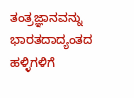ತಂತ್ರಜ್ಞಾನವನ್ನು ಭಾರತದಾದ್ಯಂತದ ಹಳ್ಳಿಗಳಿಗೆ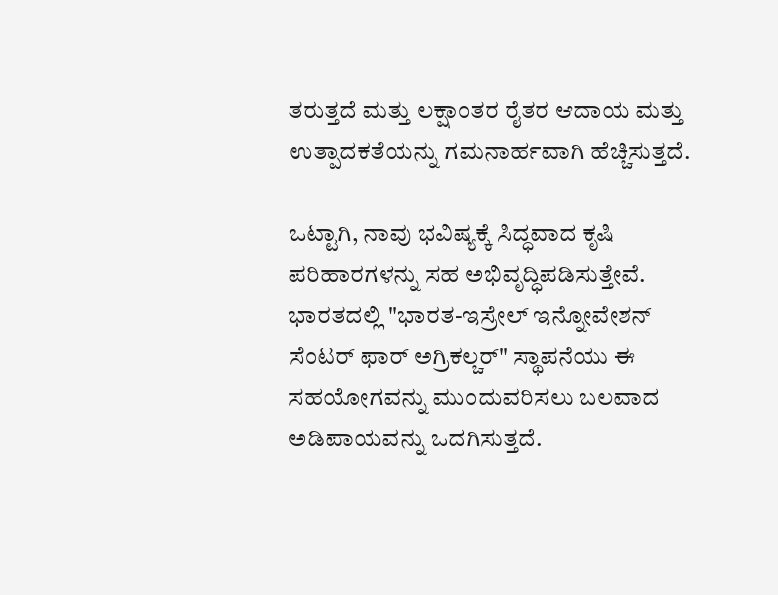ತರುತ್ತದೆ ಮತ್ತು ಲಕ್ಷಾಂತರ ರೈತರ ಆದಾಯ ಮತ್ತು ಉತ್ಪಾದಕತೆಯನ್ನು ಗಮನಾರ್ಹವಾಗಿ ಹೆಚ್ಚಿಸುತ್ತದೆ.

ಒಟ್ಟಾಗಿ, ನಾವು ಭವಿಷ್ಯಕ್ಕೆ ಸಿದ್ಧವಾದ ಕೃಷಿ ಪರಿಹಾರಗಳನ್ನು ಸಹ ಅಭಿವೃದ್ಧಿಪಡಿಸುತ್ತೇವೆ. ಭಾರತದಲ್ಲಿ "ಭಾರತ-ಇಸ್ರೇಲ್ ಇನ್ನೋವೇಶನ್ ಸೆಂಟರ್ ಫಾರ್ ಅಗ್ರಿಕಲ್ಚರ್" ಸ್ಥಾಪನೆಯು ಈ ಸಹಯೋಗವನ್ನು ಮುಂದುವರಿಸಲು ಬಲವಾದ ಅಡಿಪಾಯವನ್ನು ಒದಗಿಸುತ್ತದೆ.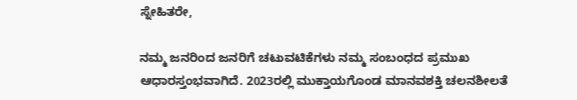ಸ್ನೇಹಿತರೇ,

ನಮ್ಮ ಜನರಿಂದ ಜನರಿಗೆ ಚಟುವಟಿಕೆಗಳು ನಮ್ಮ ಸಂಬಂಧದ ಪ್ರಮುಖ ಆಧಾರಸ್ತಂಭವಾಗಿದೆ. 2023ರಲ್ಲಿ ಮುಕ್ತಾಯಗೊಂಡ ಮಾನವಶಕ್ತಿ ಚಲನಶೀಲತೆ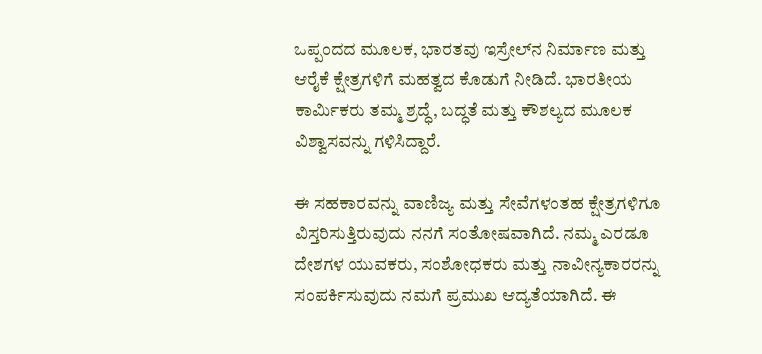ಒಪ್ಪಂದದ ಮೂಲಕ, ಭಾರತವು ಇಸ್ರೇಲ್‌ನ ನಿರ್ಮಾಣ ಮತ್ತು ಆರೈಕೆ ಕ್ಷೇತ್ರಗಳಿಗೆ ಮಹತ್ವದ ಕೊಡುಗೆ ನೀಡಿದೆ. ಭಾರತೀಯ ಕಾರ್ಮಿಕರು ತಮ್ಮ ಶ್ರದ್ಧೆ, ಬದ್ಧತೆ ಮತ್ತು ಕೌಶಲ್ಯದ ಮೂಲಕ ವಿಶ್ವಾಸವನ್ನು ಗಳಿಸಿದ್ದಾರೆ.

ಈ ಸಹಕಾರವನ್ನು ವಾಣಿಜ್ಯ ಮತ್ತು ಸೇವೆಗಳಂತಹ ಕ್ಷೇತ್ರಗಳಿಗೂ ವಿಸ್ತರಿಸುತ್ತಿರುವುದು ನನಗೆ ಸಂತೋಷವಾಗಿದೆ. ನಮ್ಮ ಎರಡೂ ದೇಶಗಳ ಯುವಕರು, ಸಂಶೋಧಕರು ಮತ್ತು ನಾವೀನ್ಯಕಾರರನ್ನು ಸಂಪರ್ಕಿಸುವುದು ನಮಗೆ ಪ್ರಮುಖ ಆದ್ಯತೆಯಾಗಿದೆ. ಈ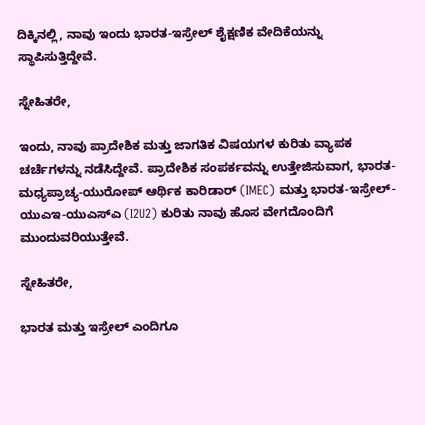ದಿಕ್ಕಿನಲ್ಲಿ, ನಾವು ಇಂದು ಭಾರತ-ಇಸ್ರೇಲ್ ಶೈಕ್ಷಣಿಕ ವೇದಿಕೆಯನ್ನು ಸ್ಥಾಪಿಸುತ್ತಿದ್ದೇವೆ.

ಸ್ನೇಹಿತರೇ,

ಇಂದು, ನಾವು ಪ್ರಾದೇಶಿಕ ಮತ್ತು ಜಾಗತಿಕ ವಿಷಯಗಳ ಕುರಿತು ವ್ಯಾಪಕ ಚರ್ಚೆಗಳನ್ನು ನಡೆಸಿದ್ದೇವೆ. ಪ್ರಾದೇಶಿಕ ಸಂಪರ್ಕವನ್ನು ಉತ್ತೇಜಿಸುವಾಗ, ಭಾರತ-ಮಧ್ಯಪ್ರಾಚ್ಯ-ಯುರೋಪ್ ಆರ್ಥಿಕ ಕಾರಿಡಾರ್ (IMEC) ಮತ್ತು ಭಾರತ-ಇಸ್ರೇಲ್-ಯುಎಇ-ಯುಎಸ್ಎ (I2U2) ಕುರಿತು ನಾವು ಹೊಸ ವೇಗದೊಂದಿಗೆ ಮುಂದುವರಿಯುತ್ತೇವೆ.

ಸ್ನೇಹಿತರೇ,

ಭಾರತ ಮತ್ತು ಇಸ್ರೇಲ್ ಎಂದಿಗೂ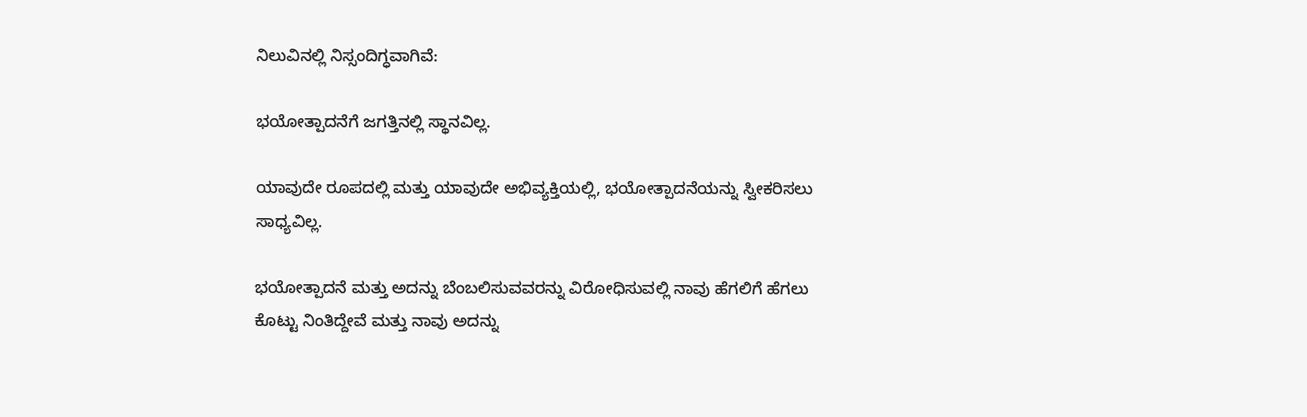ನಿಲುವಿನಲ್ಲಿ ನಿಸ್ಸಂದಿಗ್ಧವಾಗಿವೆ:

ಭಯೋತ್ಪಾದನೆಗೆ ಜಗತ್ತಿನಲ್ಲಿ ಸ್ಥಾನವಿಲ್ಲ.

ಯಾವುದೇ ರೂಪದಲ್ಲಿ ಮತ್ತು ಯಾವುದೇ ಅಭಿವ್ಯಕ್ತಿಯಲ್ಲಿ, ಭಯೋತ್ಪಾದನೆಯನ್ನು ಸ್ವೀಕರಿಸಲು ಸಾಧ್ಯವಿಲ್ಲ.

ಭಯೋತ್ಪಾದನೆ ಮತ್ತು ಅದನ್ನು ಬೆಂಬಲಿಸುವವರನ್ನು ವಿರೋಧಿಸುವಲ್ಲಿ ನಾವು ಹೆಗಲಿಗೆ ಹೆಗಲು ಕೊಟ್ಟು ನಿಂತಿದ್ದೇವೆ ಮತ್ತು ನಾವು ಅದನ್ನು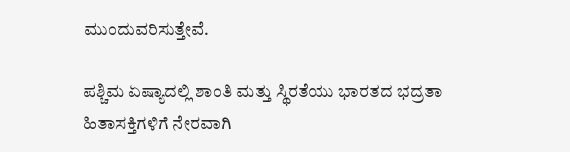ಮುಂದುವರಿಸುತ್ತೇವೆ.

ಪಶ್ಚಿಮ ಏಷ್ಯಾದಲ್ಲಿ ಶಾಂತಿ ಮತ್ತು ಸ್ಥಿರತೆಯು ಭಾರತದ ಭದ್ರತಾ ಹಿತಾಸಕ್ತಿಗಳಿಗೆ ನೇರವಾಗಿ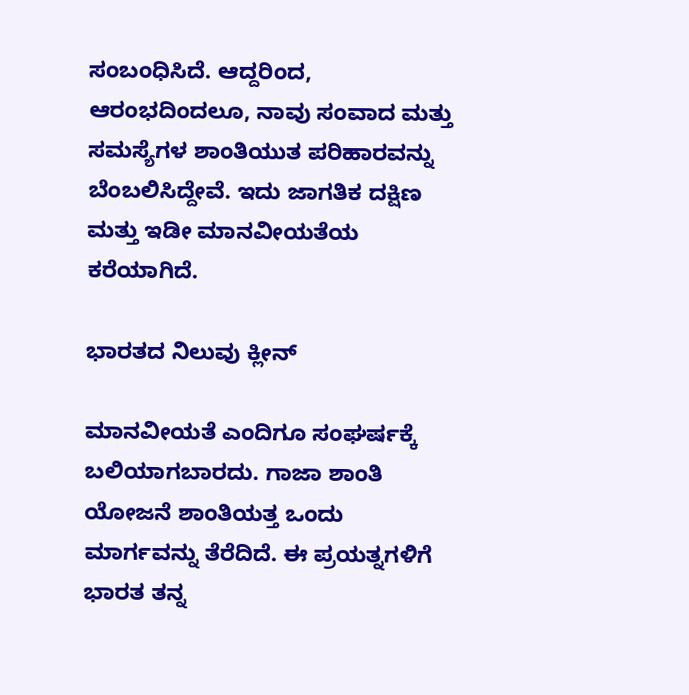ಸಂಬಂಧಿಸಿದೆ. ಆದ್ದರಿಂದ, ಆರಂಭದಿಂದಲೂ, ನಾವು ಸಂವಾದ ಮತ್ತು ಸಮಸ್ಯೆಗಳ ಶಾಂತಿಯುತ ಪರಿಹಾರವನ್ನು ಬೆಂಬಲಿಸಿದ್ದೇವೆ. ಇದು ಜಾಗತಿಕ ದಕ್ಷಿಣ ಮತ್ತು ಇಡೀ ಮಾನವೀಯತೆಯ ಕರೆಯಾಗಿದೆ.

ಭಾರತದ ನಿಲುವು ಕ್ಲೀನ್

ಮಾನವೀಯತೆ ಎಂದಿಗೂ ಸಂಘರ್ಷಕ್ಕೆ ಬಲಿಯಾಗಬಾರದು. ಗಾಜಾ ಶಾಂತಿ ಯೋಜನೆ ಶಾಂತಿಯತ್ತ ಒಂದು ಮಾರ್ಗವನ್ನು ತೆರೆದಿದೆ. ಈ ಪ್ರಯತ್ನಗಳಿಗೆ ಭಾರತ ತನ್ನ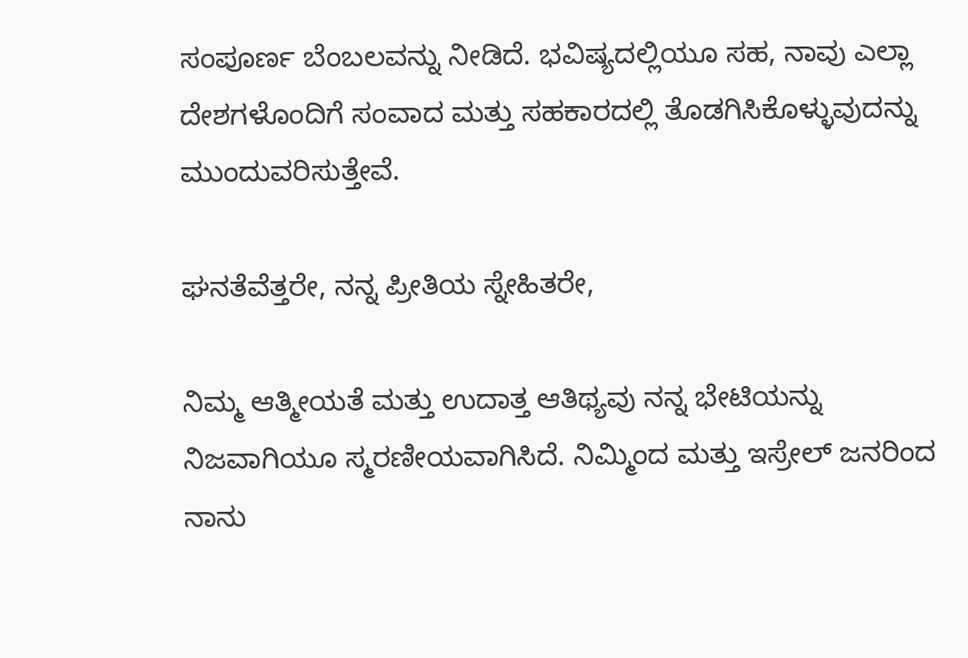ಸಂಪೂರ್ಣ ಬೆಂಬಲವನ್ನು ನೀಡಿದೆ. ಭವಿಷ್ಯದಲ್ಲಿಯೂ ಸಹ, ನಾವು ಎಲ್ಲಾ ದೇಶಗಳೊಂದಿಗೆ ಸಂವಾದ ಮತ್ತು ಸಹಕಾರದಲ್ಲಿ ತೊಡಗಿಸಿಕೊಳ್ಳುವುದನ್ನು ಮುಂದುವರಿಸುತ್ತೇವೆ.

ಘನತೆವೆತ್ತರೇ, ನನ್ನ ಪ್ರೀತಿಯ ಸ್ನೇಹಿತರೇ,

ನಿಮ್ಮ ಆತ್ಮೀಯತೆ ಮತ್ತು ಉದಾತ್ತ ಆತಿಥ್ಯವು ನನ್ನ ಭೇಟಿಯನ್ನು ನಿಜವಾಗಿಯೂ ಸ್ಮರಣೀಯವಾಗಿಸಿದೆ. ನಿಮ್ಮಿಂದ ಮತ್ತು ಇಸ್ರೇಲ್ ಜನರಿಂದ ನಾನು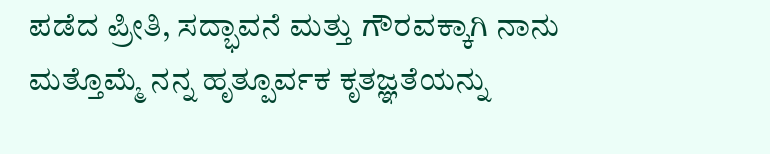ಪಡೆದ ಪ್ರೀತಿ, ಸದ್ಭಾವನೆ ಮತ್ತು ಗೌರವಕ್ಕಾಗಿ ನಾನು ಮತ್ತೊಮ್ಮೆ ನನ್ನ ಹೃತ್ಪೂರ್ವಕ ಕೃತಜ್ಞತೆಯನ್ನು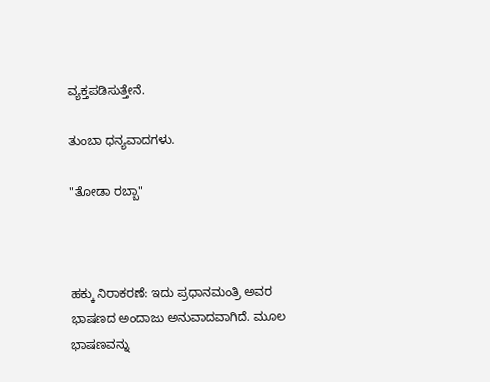ವ್ಯಕ್ತಪಡಿಸುತ್ತೇನೆ.

ತುಂಬಾ ಧನ್ಯವಾದಗಳು.

"ತೋಡಾ ರಬ್ಬಾ"



ಹಕ್ಕು ನಿರಾಕರಣೆ: ಇದು ಪ್ರಧಾನಮಂತ್ರಿ ಅವರ ಭಾಷಣದ ಅಂದಾಜು ಅನುವಾದವಾಗಿದೆ. ಮೂಲ ಭಾಷಣವನ್ನು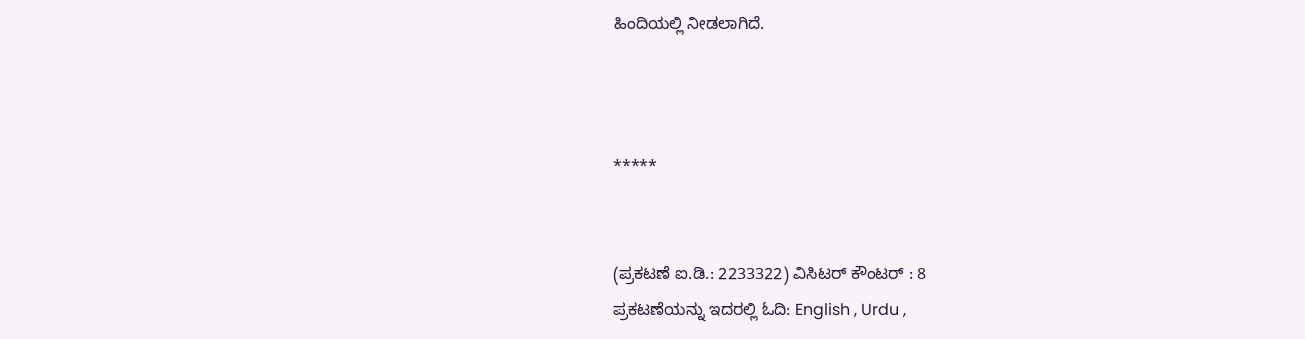ಹಿಂದಿಯಲ್ಲಿ ನೀಡಲಾಗಿದೆ.



*****


(ಪ್ರಕಟಣೆ ಐ.ಡಿ.: 2233322) ವಿಸಿಟರ್ ಕೌಂಟರ್ : 8
ಪ್ರಕಟಣೆಯನ್ನು ಇದರಲ್ಲಿ ಓದಿ: English , Urdu ,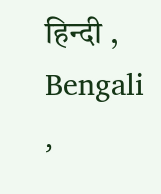हिन्दी , Bengali ,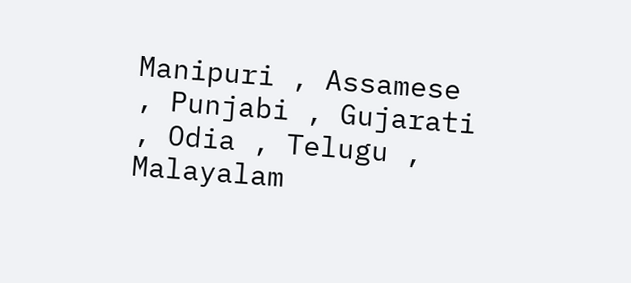Manipuri , Assamese , Punjabi , Gujarati , Odia , Telugu , Malayalam